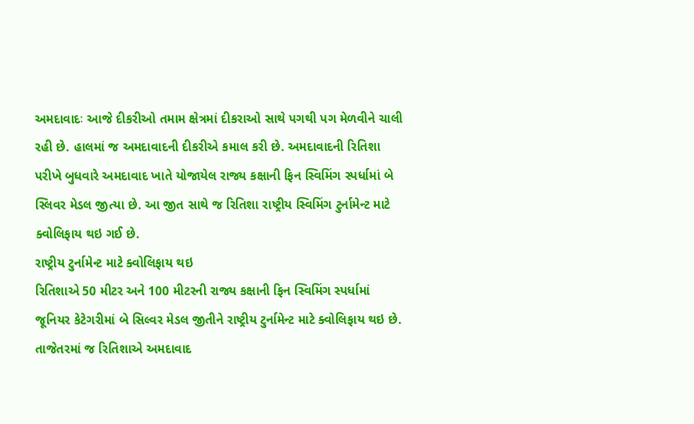અમદાવાદઃ આજે દીકરીઓ તમામ ક્ષેત્રમાં દીકરાઓ સાથે પગથી પગ મેળવીને ચાલી રહી છે. હાલમાં જ અમદાવાદની દીકરીએ કમાલ કરી છે. અમદાવાદની રિતિશા પરીખે બુધવારે અમદાવાદ ખાતે યોજાયેલ રાજ્ય કક્ષાની ફિન સ્વિમિંગ સ્પર્ધામાં બે સ્લિવર મેડલ જીત્યા છે. આ જીત સાથે જ રિતિશા રાષ્ટ્રીય સ્વિમિંગ ટુર્નામેન્ટ માટે ક્વોલિફાય થઇ ગઈ છે.
રાષ્ટ્રીય ટુર્નામેન્ટ માટે ક્વોલિફાય થઇ
રિતિશાએ 50 મીટર અને 100 મીટરની રાજ્ય કક્ષાની ફિન સ્વિમિંગ સ્પર્ધામાં જૂનિયર કેટેગરીમાં બે સિલ્વર મેડલ જીતીને રાષ્ટ્રીય ટુર્નામેન્ટ માટે ક્વોલિફાય થઇ છે. તાજેતરમાં જ રિતિશાએ અમદાવાદ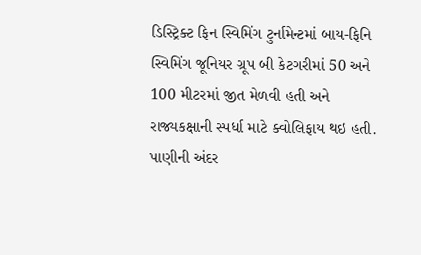ડિસ્ટ્રિક્ટ ફિન સ્વિમિંગ ટુર્નામેન્ટમાં બાય-ફિનિ સ્વિમિંગ જૂનિયર ગ્રૂપ બી કેટગરીમાં 50 અને 100 મીટરમાં જીત મેળવી હતી અને રાજ્યકક્ષાની સ્પર્ધા માટે ક્વોલિફાય થઇ હતી. પાણીની અંદર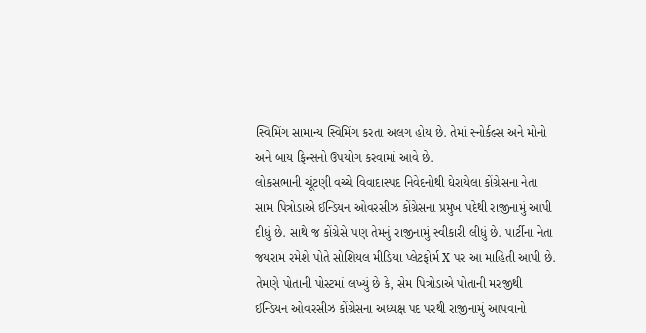સ્વિમિંગ સામાન્ય સ્વિમિંગ કરતા અલગ હોય છે. તેમાં સ્નોર્કલ્સ અને મોનો અને બાય ફિન્સનો ઉપયોગ કરવામાં આવે છે.
લોકસભાની ચૂંટણી વચ્ચે વિવાદાસ્પદ નિવેદનોથી ઘેરાયેલા કોંગ્રેસના નેતા સામ પિત્રોડાએ ઈન્ડિયન ઓવરસીઝ કોંગ્રેસના પ્રમુખ પદેથી રાજીનામું આપી દીધું છે. સાથે જ કોંગ્રેસે પણ તેમનું રાજીનામું સ્વીકારી લીધું છે. પાર્ટીના નેતા જયરામ રમેશે પોતે સોશિયલ મીડિયા પ્લેટફોર્મ X પર આ માહિતી આપી છે. તેમણે પોતાની પોસ્ટમાં લખ્યું છે કે, સેમ પિત્રોડાએ પોતાની મરજીથી ઈન્ડિયન ઓવરસીઝ કોંગ્રેસના અધ્યક્ષ પદ પરથી રાજીનામું આપવાનો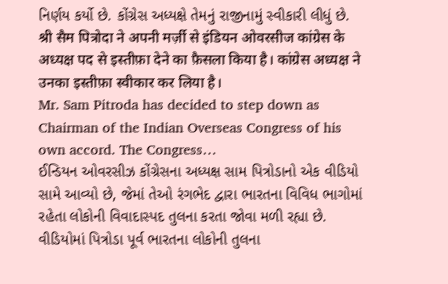નિર્ણય કર્યો છે. કોંગ્રેસ અધ્યક્ષે તેમનું રાજીનામું સ્વીકારી લીધું છે.
श्री सैम पित्रोदा ने अपनी मर्ज़ी से इंडियन ओवरसीज कांग्रेस के अध्यक्ष पद से इस्तीफ़ा देने का फ़ैसला किया है। कांग्रेस अध्यक्ष ने उनका इस्तीफ़ा स्वीकार कर लिया है।
Mr. Sam Pitroda has decided to step down as Chairman of the Indian Overseas Congress of his own accord. The Congress…
ઈન્ડિયન ઓવરસીઝ કોંગ્રેસના અધ્યક્ષ સામ પિત્રોડાનો એક વીડિયો સામે આવ્યો છે, જેમાં તેઓ રંગભેદ દ્વારા ભારતના વિવિધ ભાગોમાં રહેતા લોકોની વિવાદાસ્પદ તુલના કરતા જોવા મળી રહ્યા છે. વીડિયોમાં પિત્રોડા પૂર્વ ભારતના લોકોની તુલના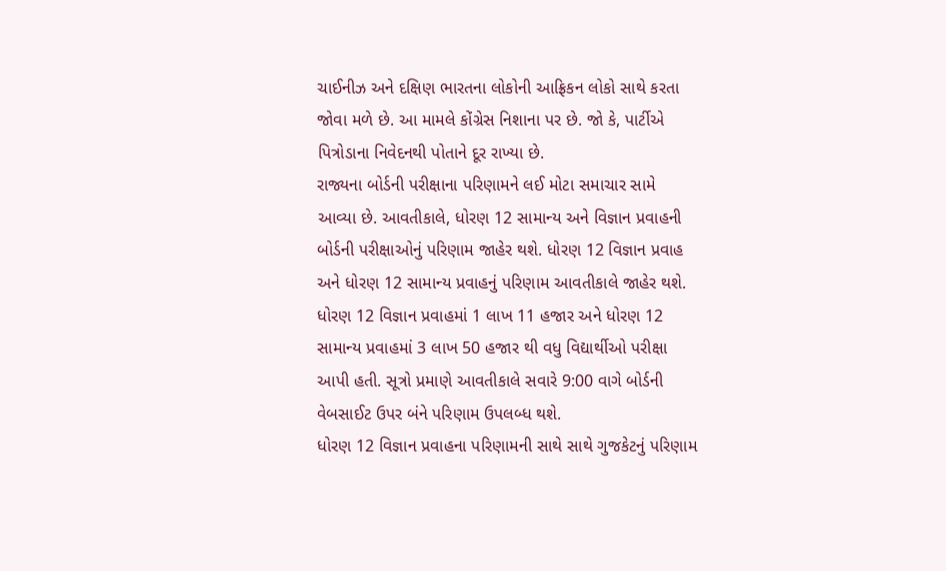ચાઈનીઝ અને દક્ષિણ ભારતના લોકોની આફ્રિકન લોકો સાથે કરતા જોવા મળે છે. આ મામલે કોંગ્રેસ નિશાના પર છે. જો કે, પાર્ટીએ પિત્રોડાના નિવેદનથી પોતાને દૂર રાખ્યા છે.
રાજ્યના બોર્ડની પરીક્ષાના પરિણામને લઈ મોટા સમાચાર સામે આવ્યા છે. આવતીકાલે, ધોરણ 12 સામાન્ય અને વિજ્ઞાન પ્રવાહની બોર્ડની પરીક્ષાઓનું પરિણામ જાહેર થશે. ધોરણ 12 વિજ્ઞાન પ્રવાહ અને ધોરણ 12 સામાન્ય પ્રવાહનું પરિણામ આવતીકાલે જાહેર થશે. ધોરણ 12 વિજ્ઞાન પ્રવાહમાં 1 લાખ 11 હજાર અને ધોરણ 12 સામાન્ય પ્રવાહમાં 3 લાખ 50 હજાર થી વધુ વિદ્યાર્થીઓ પરીક્ષા આપી હતી. સૂત્રો પ્રમાણે આવતીકાલે સવારે 9:00 વાગે બોર્ડની વેબસાઈટ ઉપર બંને પરિણામ ઉપલબ્ધ થશે.
ધોરણ 12 વિજ્ઞાન પ્રવાહના પરિણામની સાથે સાથે ગુજકેટનું પરિણામ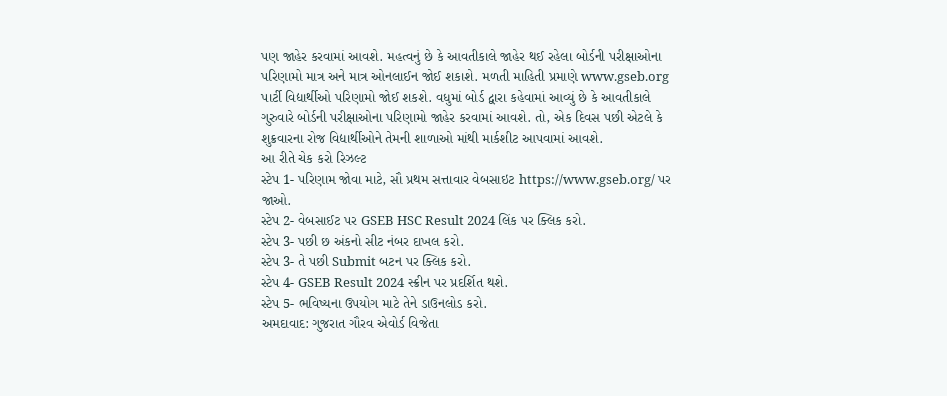પણ જાહેર કરવામાં આવશે. મહત્વનું છે કે આવતીકાલે જાહેર થઈ રહેલા બોર્ડની પરીક્ષાઓના પરિણામો માત્ર અને માત્ર ઓનલાઈન જોઈ શકાશે. મળતી માહિતી પ્રમાણે www.gseb.org પાર્ટી વિદ્યાર્થીઓ પરિણામો જોઈ શકશે. વધુમાં બોર્ડ દ્વારા કહેવામાં આવ્યું છે કે આવતીકાલે ગુરુવારે બોર્ડની પરીક્ષાઓના પરિણામો જાહેર કરવામાં આવશે. તો, એક દિવસ પછી એટલે કે શુક્રવારના રોજ વિદ્યાર્થીઓને તેમની શાળાઓ માંથી માર્કશીટ આપવામાં આવશે.
આ રીતે ચેક કરો રિઝલ્ટ
સ્ટેપ 1- પરિણામ જોવા માટે, સૌ પ્રથમ સત્તાવાર વેબસાઇટ https://www.gseb.org/ પર જાઓ.
સ્ટેપ 2- વેબસાઈટ પર GSEB HSC Result 2024 લિંક પર ક્લિક કરો.
સ્ટેપ 3- પછી છ અંકનો સીટ નંબર દાખલ કરો.
સ્ટેપ 3- તે પછી Submit બટન પર ક્લિક કરો.
સ્ટેપ 4- GSEB Result 2024 સ્ક્રીન પર પ્રદર્શિત થશે.
સ્ટેપ 5- ભવિષ્યના ઉપયોગ માટે તેને ડાઉનલોડ કરો.
અમદાવાદ: ગુજરાત ગૌરવ એવોર્ડ વિજેતા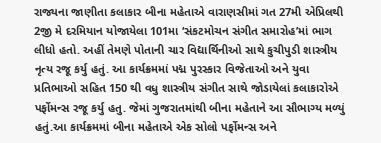રાજ્યના જાણીતા કલાકાર બીના મહેતાએ વારાણસીમાં ગત 27મી એપ્રિલથી 2જી મે દરમિયાન યોજાયેલા 101મા ‘સંકટમોચન સંગીત સમારોહ’માં ભાગ લીધો હતો. અહીં તેમણે પોતાની ચાર વિદ્યાર્થિનીઓ સાથે કુચીપુડી શાસ્ત્રીય નૃત્ય રજૂ કર્યુ હતું. આ કાર્યક્રમમાં પદ્મ પુરસ્કાર વિજેતાઓ અને યુવા પ્રતિભાઓ સહિત 150 થી વધુ શાસ્ત્રીય સંગીત સાથે જોડાયેલાં કલાકારોએ પર્ફોમન્સ રજૂ કર્યુ હતુ. જેમાં ગુજરાતમાંથી બીના મહેતાને આ સૌભાગ્ય મળ્યું હતું.આ કાર્યક્રમમાં બીના મહેતાએ એક સોલો પર્ફોમન્સ અને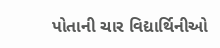પોતાની ચાર વિદ્યાર્થિનીઓ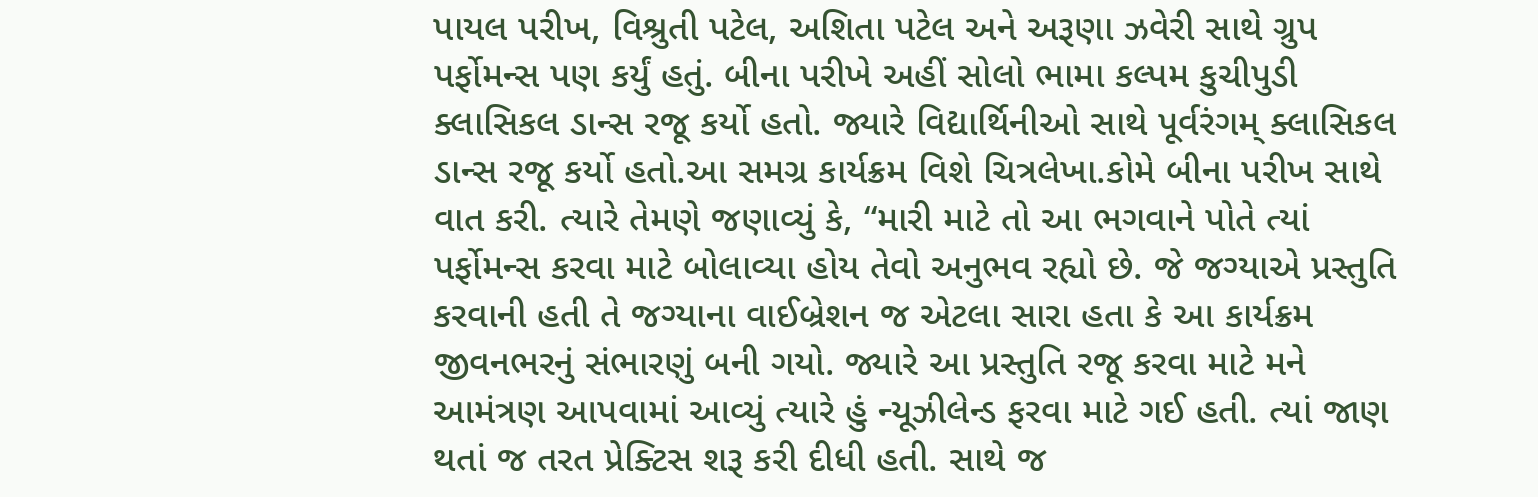પાયલ પરીખ, વિશ્રુતી પટેલ, અશિતા પટેલ અને અરૂણા ઝવેરી સાથે ગ્રુપ પર્ફોમન્સ પણ કર્યું હતું. બીના પરીખે અહીં સોલો ભામા કલ્પમ કુચીપુડી ક્લાસિકલ ડાન્સ રજૂ કર્યો હતો. જ્યારે વિદ્યાર્થિનીઓ સાથે પૂર્વરંગમ્ ક્લાસિકલ ડાન્સ રજૂ કર્યો હતો.આ સમગ્ર કાર્યક્રમ વિશે ચિત્રલેખા.કોમે બીના પરીખ સાથે વાત કરી. ત્યારે તેમણે જણાવ્યું કે, “મારી માટે તો આ ભગવાને પોતે ત્યાં પર્ફોમન્સ કરવા માટે બોલાવ્યા હોય તેવો અનુભવ રહ્યો છે. જે જગ્યાએ પ્રસ્તુતિ કરવાની હતી તે જગ્યાના વાઈબ્રેશન જ એટલા સારા હતા કે આ કાર્યક્રમ જીવનભરનું સંભારણું બની ગયો. જ્યારે આ પ્રસ્તુતિ રજૂ કરવા માટે મને આમંત્રણ આપવામાં આવ્યું ત્યારે હું ન્યૂઝીલેન્ડ ફરવા માટે ગઈ હતી. ત્યાં જાણ થતાં જ તરત પ્રેક્ટિસ શરૂ કરી દીધી હતી. સાથે જ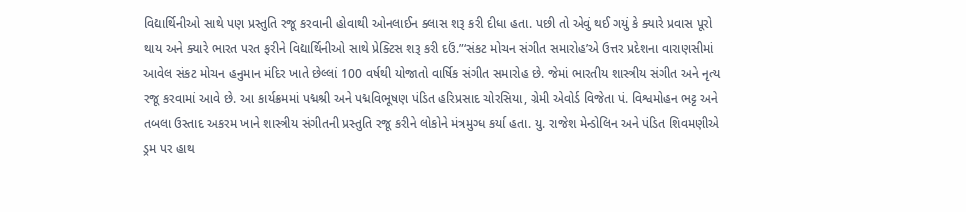વિદ્યાર્થિનીઓ સાથે પણ પ્રસ્તુતિ રજૂ કરવાની હોવાથી ઓનલાઈન ક્લાસ શરૂ કરી દીધા હતા. પછી તો એવું થઈ ગયું કે ક્યારે પ્રવાસ પૂરો થાય અને ક્યારે ભારત પરત ફરીને વિદ્યાર્થિનીઓ સાથે પ્રેક્ટિસ શરૂ કરી દઉં.”‘સંકટ મોચન સંગીત સમારોહ’એ ઉત્તર પ્રદેશના વારાણસીમાં આવેલ સંકટ મોચન હનુમાન મંદિર ખાતે છેલ્લાં 100 વર્ષથી યોજાતો વાર્ષિક સંગીત સમારોહ છે. જેમાં ભારતીય શાસ્ત્રીય સંગીત અને નૃત્ય રજૂ કરવામાં આવે છે. આ કાર્યક્રમમાં પદ્મશ્રી અને પદ્મવિભૂષણ પંડિત હરિપ્રસાદ ચોરસિયા, ગ્રેમી એવોર્ડ વિજેતા પં. વિશ્વમોહન ભટ્ટ અને તબલા ઉસ્તાદ અકરમ ખાને શાસ્ત્રીય સંગીતની પ્રસ્તુતિ રજૂ કરીને લોકોને મંત્રમુગ્ધ કર્યા હતા. યુ. રાજેશ મેન્ડોલિન અને પંડિત શિવમણીએ ડ્રમ પર હાથ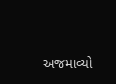અજમાવ્યો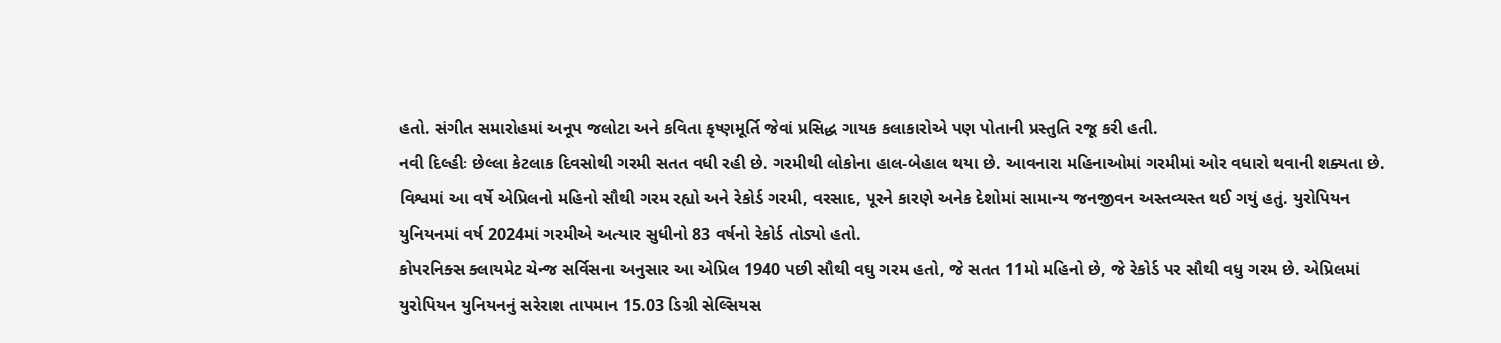હતો. સંગીત સમારોહમાં અનૂપ જલોટા અને કવિતા કૃષ્ણમૂર્તિ જેવાં પ્રસિદ્ધ ગાયક કલાકારોએ પણ પોતાની પ્રસ્તુતિ રજૂ કરી હતી.
નવી દિલ્હીઃ છેલ્લા કેટલાક દિવસોથી ગરમી સતત વધી રહી છે. ગરમીથી લોકોના હાલ-બેહાલ થયા છે. આવનારા મહિનાઓમાં ગરમીમાં ઓર વધારો થવાની શક્યતા છે. વિશ્વમાં આ વર્ષે એપ્રિલનો મહિનો સૌથી ગરમ રહ્યો અને રેકોર્ડ ગરમી, વરસાદ, પૂરને કારણે અનેક દેશોમાં સામાન્ય જનજીવન અસ્તવ્યસ્ત થઈ ગયું હતું. યુરોપિયન યુનિયનમાં વર્ષ 2024માં ગરમીએ અત્યાર સુધીનો 83 વર્ષનો રેકોર્ડ તોડ્યો હતો.
કોપરનિક્સ ક્લાયમેટ ચેન્જ સર્વિસના અનુસાર આ એપ્રિલ 1940 પછી સૌથી વઘુ ગરમ હતો, જે સતત 11મો મહિનો છે, જે રેકોર્ડ પર સૌથી વધુ ગરમ છે. એપ્રિલમાં યુરોપિયન યુનિયનનું સરેરાશ તાપમાન 15.03 ડિગ્રી સેલ્સિયસ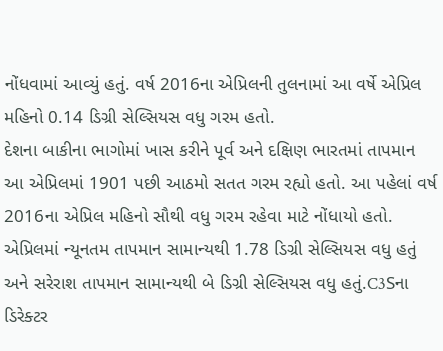નોંધવામાં આવ્યું હતું. વર્ષ 2016ના એપ્રિલની તુલનામાં આ વર્ષે એપ્રિલ મહિનો 0.14 ડિગ્રી સેલ્સિયસ વધુ ગરમ હતો.
દેશના બાકીના ભાગોમાં ખાસ કરીને પૂર્વ અને દક્ષિણ ભારતમાં તાપમાન આ એપ્રિલમાં 1901 પછી આઠમો સતત ગરમ રહ્યો હતો. આ પહેલાં વર્ષ 2016ના એપ્રિલ મહિનો સૌથી વધુ ગરમ રહેવા માટે નોંધાયો હતો. એપ્રિલમાં ન્યૂનતમ તાપમાન સામાન્યથી 1.78 ડિગ્રી સેલ્સિયસ વધુ હતું અને સરેરાશ તાપમાન સામાન્યથી બે ડિગ્રી સેલ્સિયસ વધુ હતું.C3Sના ડિરેક્ટર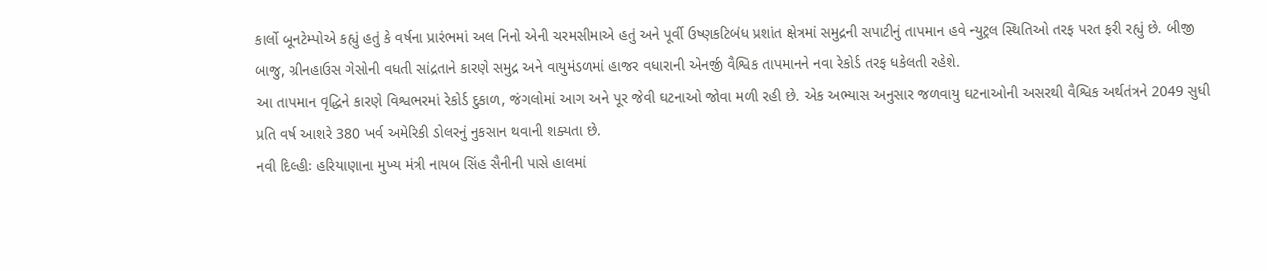કાર્લો બૂનટેમ્પોએ કહ્યું હતું કે વર્ષના પ્રારંભમાં અલ નિનો એની ચરમસીમાએ હતું અને પૂર્વી ઉષ્ણકટિબંધ પ્રશાંત ક્ષેત્રમાં સમુદ્રની સપાટીનું તાપમાન હવે ન્યુટ્રલ સ્થિતિઓ તરફ પરત ફરી રહ્યું છે. બીજી બાજુ, ગ્રીનહાઉસ ગેસોની વધતી સાંદ્રતાને કારણે સમુદ્ર અને વાયુમંડળમાં હાજર વધારાની એનર્જી વૈશ્વિક તાપમાનને નવા રેકોર્ડ તરફ ધકેલતી રહેશે.
આ તાપમાન વૃદ્ધિને કારણે વિશ્વભરમાં રેકોર્ડ દુકાળ, જંગલોમાં આગ અને પૂર જેવી ઘટનાઓ જોવા મળી રહી છે. એક અભ્યાસ અનુસાર જળવાયુ ઘટનાઓની અસરથી વૈશ્વિક અર્થતંત્રને 2049 સુધી પ્રતિ વર્ષ આશરે 380 ખર્વ અમેરિકી ડોલરનું નુકસાન થવાની શક્યતા છે.
નવી દિલ્હીઃ હરિયાણાના મુખ્ય મંત્રી નાયબ સિંહ સૈનીની પાસે હાલમાં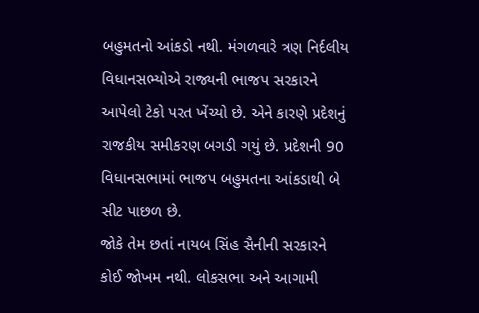બહુમતનો આંકડો નથી. મંગળવારે ત્રણ નિર્દલીય વિધાનસભ્યોએ રાજ્યની ભાજપ સરકારને આપેલો ટેકો પરત ખેંચ્યો છે. એને કારણે પ્રદેશનું રાજકીય સમીકરણ બગડી ગયું છે. પ્રદેશની 90 વિધાનસભામાં ભાજપ બહુમતના આંકડાથી બે સીટ પાછળ છે.
જોકે તેમ છતાં નાયબ સિંહ સૈનીની સરકારને કોઈ જોખમ નથી. લોકસભા અને આગામી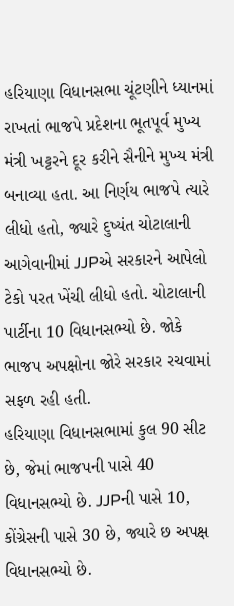હરિયાણા વિધાનસભા ચૂંટણીને ધ્યાનમાં રાખતાં ભાજપે પ્રદેશના ભૂતપૂર્વ મુખ્ય મંત્રી ખટ્ટરને દૂર કરીને સૈનીને મુખ્ય મંત્રી બનાવ્યા હતા. આ નિર્ણય ભાજપે ત્યારે લીધો હતો, જ્યારે દુષ્યંત ચોટાલાની આગેવાનીમાં JJPએ સરકારને આપેલો ટેકો પરત ખેંચી લીધો હતો. ચોટાલાની પાર્ટીના 10 વિધાનસભ્યો છે. જોકે ભાજપ અપક્ષોના જોરે સરકાર રચવામાં સફળ રહી હતી.
હરિયાણા વિધાનસભામાં કુલ 90 સીટ છે, જેમાં ભાજપની પાસે 40 વિધાનસભ્યો છે. JJPની પાસે 10, કોંગ્રેસની પાસે 30 છે, જ્યારે છ અપક્ષ વિધાનસભ્યો છે.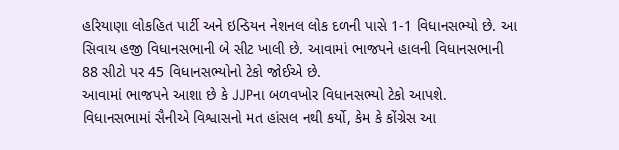હરિયાણા લોકહિત પાર્ટી અને ઇન્ડિયન નેશનલ લોક દળની પાસે 1-1 વિધાનસભ્યો છે. આ સિવાય હજી વિધાનસભાની બે સીટ ખાલી છે. આવામાં ભાજપને હાલની વિધાનસભાની 88 સીટો પર 45 વિધાનસભ્યોનો ટેકો જોઈએ છે.
આવામાં ભાજપને આશા છે કે JJPના બળવખોર વિધાનસભ્યો ટેકો આપશે. વિધાનસભામાં સૈનીએ વિશ્વાસનો મત હાંસલ નથી કર્યો, કેમ કે કોંગ્રેસ આ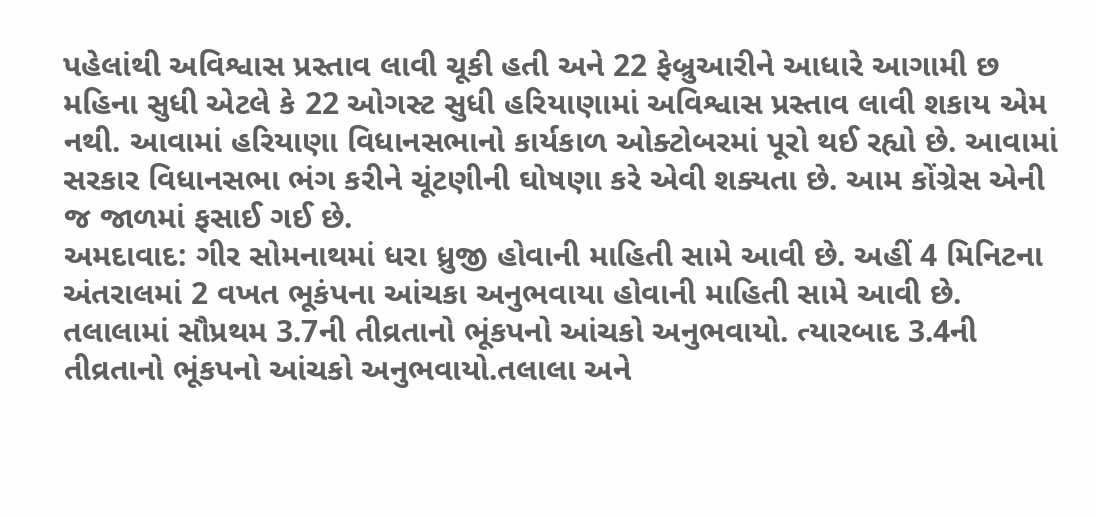પહેલાંથી અવિશ્વાસ પ્રસ્તાવ લાવી ચૂકી હતી અને 22 ફેબ્રુઆરીને આધારે આગામી છ મહિના સુધી એટલે કે 22 ઓગસ્ટ સુધી હરિયાણામાં અવિશ્વાસ પ્રસ્તાવ લાવી શકાય એમ નથી. આવામાં હરિયાણા વિધાનસભાનો કાર્યકાળ ઓક્ટોબરમાં પૂરો થઈ રહ્યો છે. આવામાં સરકાર વિધાનસભા ભંગ કરીને ચૂંટણીની ઘોષણા કરે એવી શક્યતા છે. આમ કોંગ્રેસ એની જ જાળમાં ફસાઈ ગઈ છે.
અમદાવાદ: ગીર સોમનાથમાં ધરા ધ્રુજી હોવાની માહિતી સામે આવી છે. અહીં 4 મિનિટના અંતરાલમાં 2 વખત ભૂકંપના આંચકા અનુભવાયા હોવાની માહિતી સામે આવી છે. તલાલામાં સૌપ્રથમ 3.7ની તીવ્રતાનો ભૂંકપનો આંચકો અનુભવાયો. ત્યારબાદ 3.4ની તીવ્રતાનો ભૂંકપનો આંચકો અનુભવાયો.તલાલા અને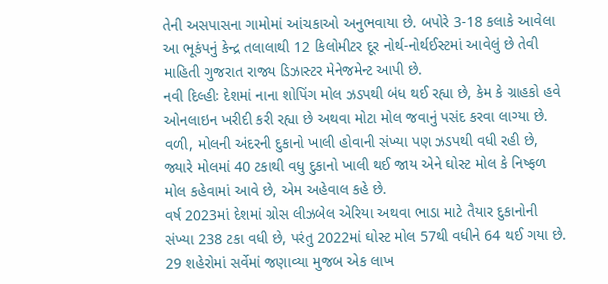તેની અસપાસના ગામોમાં આંચકાઓ અનુભવાયા છે. બપોરે 3-18 કલાકે આવેલા આ ભૂકંપનું કેન્દ્ર તલાલાથી 12 કિલોમીટર દૂર નોર્થ-નોર્થઈસ્ટમાં આવેલું છે તેવી માહિતી ગુજરાત રાજ્ય ડિઝાસ્ટર મેનેજમેન્ટ આપી છે.
નવી દિલ્હીઃ દેશમાં નાના શોપિંગ મોલ ઝડપથી બંધ થઈ રહ્યા છે, કેમ કે ગ્રાહકો હવે ઓનલાઇન ખરીદી કરી રહ્યા છે અથવા મોટા મોલ જવાનું પસંદ કરવા લાગ્યા છે. વળી, મોલની અંદરની દુકાનો ખાલી હોવાની સંખ્યા પણ ઝડપથી વધી રહી છે, જ્યારે મોલમાં 40 ટકાથી વધુ દુકાનો ખાલી થઈ જાય એને ઘોસ્ટ મોલ કે નિષ્ફળ મોલ કહેવામાં આવે છે, એમ અહેવાલ કહે છે.
વર્ષ 2023માં દેશમાં ગ્રોસ લીઝબેલ એરિયા અથવા ભાડા માટે તૈયાર દુકાનોની સંખ્યા 238 ટકા વધી છે, પરંતુ 2022માં ઘોસ્ટ મોલ 57થી વધીને 64 થઈ ગયા છે.
29 શહેરોમાં સર્વેમાં જણાવ્યા મુજબ એક લાખ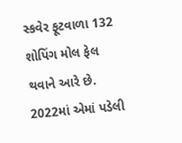સ્કવેર ફૂટવાળા 132 શોપિંગ મોલ ફેલ થવાને આરે છે. 2022માં એમાં પડેલી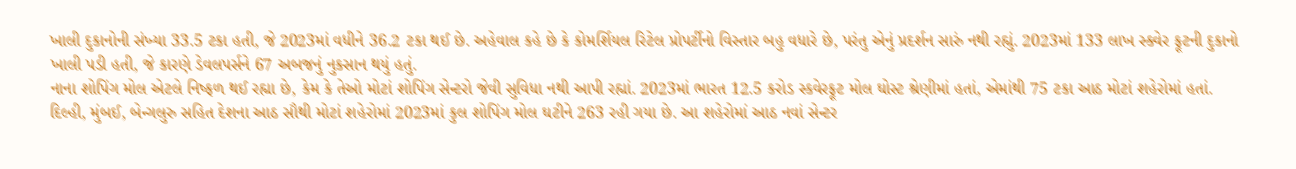ખાલી દુકાનોની સંખ્યા 33.5 ટકા હતી, જે 2023માં વધીને 36.2 ટકા થઈ છે. અહેવાલ કહે છે કે કોમર્શિયલ રિટેલ પ્રોપર્ટીનો વિસ્તાર બહુ વધારે છે, પરંતુ એનું પ્રદર્શન સારું નથી રહ્યું. 2023માં 133 લાખ સ્ક્વેર ફૂટની દુકાનો ખાલી પડી હતી, જે કારણે ડેવલપર્સને 67 અબજનું નુકસાન થયું હતું.
નાના શોપિંગ મોલ એટલે નિષ્ફળ થઈ રહ્યા છે, કેમ કે તેઓ મોટાં શોપિંગ સેન્ટરો જેવી સુવિધા નથી આપી રહ્યાં. 2023માં ભારત 12.5 કરોડ સ્કવેરફૂટ મોલ ઘોસ્ટ શ્રેણીમાં હતાં, એમાંથી 75 ટકા આઠ મોટાં શહેરોમાં હતાં. દિલ્હી, મુંબઈ, બેન્ગલુરુ સહિત દેશના આઠ સૌથી મોટાં શહેરોમાં 2023માં કુલ શોપિંગ મોલ ઘટીને 263 રહી ગયા છે. આ શહેરોમાં આઠ નવાં સેન્ટર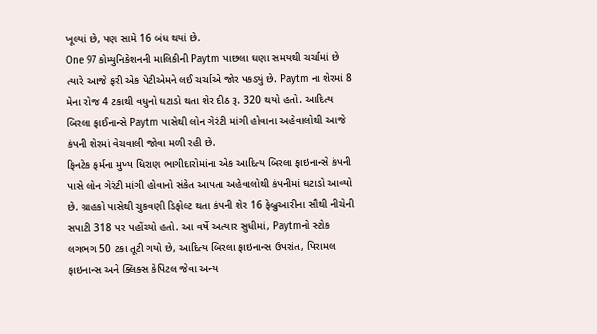ખૂલ્યાં છે, પણ સામે 16 બંધ થયાં છે.
One 97 કોમ્યુનિકેશનની માલિકીની Paytm પાછલા ઘણા સમયથી ચર્ચામાં છે ત્યારે આજે ફરી એક પેટીએમને લઈ ચર્ચાએ જોર પકડ્યું છે. Paytm ના શેરમાં 8 મેના રોજ 4 ટકાથી વધુનો ઘટાડો થતા શેર દીઠ રૂ. 320 થયો હતો. આદિત્ય બિરલા ફાઈનાન્સે Paytm પાસેથી લોન ગેરંટી માંગી હોવાના અહેવાલોથી આજે કંપની શેરમાં વેચવાલી જોવા મળી રહી છે.
ફિનટેક ફર્મના મુખ્ય ધિરાણ ભાગીદારોમાંના એક આદિત્ય બિરલા ફાઇનાન્સે કંપની પાસે લોન ગેરંટી માંગી હોવાનો સંકેત આપતા અહેવાલોથી કંપનીમાં ઘટાડો આવ્યો છે. ગ્રાહકો પાસેથી ચુકવણી ડિફોલ્ટ થતા કંપની શેર 16 ફેબ્રુઆરીના સૌથી નીચેની સપાટી 318 પર પહોંચ્યો હતો. આ વર્ષે અત્યાર સુધીમાં, Paytmનો સ્ટોક લગભગ 50 ટકા તૂટી ગયો છે, આદિત્ય બિરલા ફાઇનાન્સ ઉપરાંત, પિરામલ ફાઇનાન્સ અને ક્લિક્સ કેપિટલ જેવા અન્ય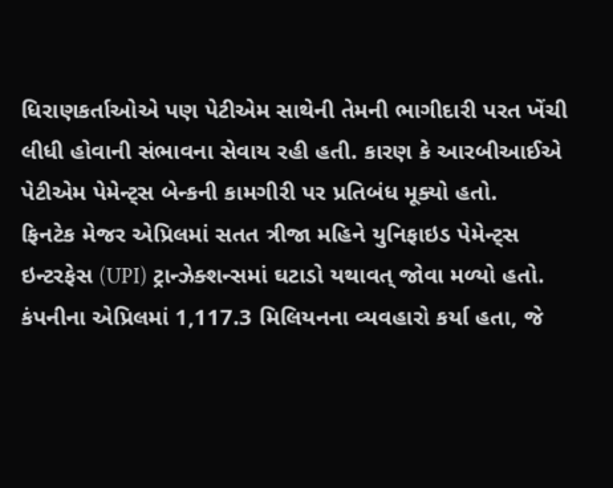ધિરાણકર્તાઓએ પણ પેટીએમ સાથેની તેમની ભાગીદારી પરત ખેંચી લીધી હોવાની સંભાવના સેવાય રહી હતી. કારણ કે આરબીઆઈએ પેટીએમ પેમેન્ટ્સ બેન્કની કામગીરી પર પ્રતિબંધ મૂક્યો હતો.
ફિનટેક મેજર એપ્રિલમાં સતત ત્રીજા મહિને યુનિફાઇડ પેમેન્ટ્સ ઇન્ટરફેસ (UPI) ટ્રાન્ઝેક્શન્સમાં ઘટાડો યથાવત્ જોવા મળ્યો હતો. કંપનીના એપ્રિલમાં 1,117.3 મિલિયનના વ્યવહારો કર્યા હતા, જે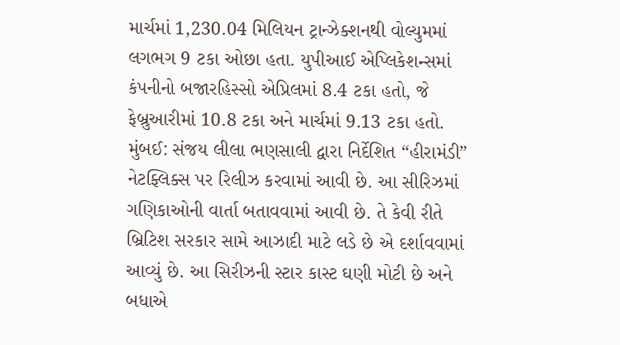માર્ચમાં 1,230.04 મિલિયન ટ્રાન્ઝેક્શનથી વોલ્યુમમાં લગભગ 9 ટકા ઓછા હતા. યુપીઆઈ એપ્લિકેશન્સમાં કંપનીનો બજારહિસ્સો એપ્રિલમાં 8.4 ટકા હતો, જે ફેબ્રુઆરીમાં 10.8 ટકા અને માર્ચમાં 9.13 ટકા હતો.
મુંબઈ: સંજય લીલા ભણસાલી દ્વારા નિર્દેશિત “હીરામંડી” નેટફ્લિક્સ પર રિલીઝ કરવામાં આવી છે. આ સીરિઝમાં ગણિકાઓની વાર્તા બતાવવામાં આવી છે. તે કેવી રીતે બ્રિટિશ સરકાર સામે આઝાદી માટે લડે છે એ દર્શાવવામાં આવ્યું છે. આ સિરીઝની સ્ટાર કાસ્ટ ઘણી મોટી છે અને બધાએ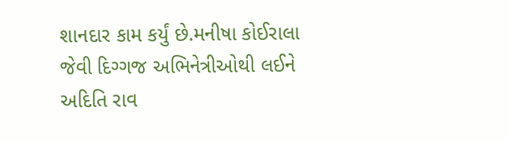શાનદાર કામ કર્યું છે.મનીષા કોઈરાલા જેવી દિગ્ગજ અભિનેત્રીઓથી લઈને અદિતિ રાવ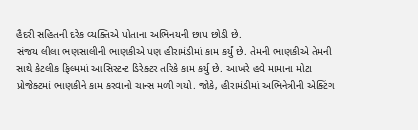હૈદરી સહિતની દરેક વ્યક્તિએ પોતાના અભિનયની છાપ છોડી છે.
સંજય લીલા ભણસાલીની ભાણકીએ પણ હીરામંડીમાં કામ કર્યું છે. તેમની ભાણકીએ તેમની સાથે કેટલીક ફિલ્મમાં આસિસ્ટન્ટ ડિરેક્ટર તરિકે કામ કર્યુ છે. આખરે હવે મામાના મોટા પ્રોજેક્ટમાં ભાણકીને કામ કરવાનો ચાન્સ મળી ગયો. જોકે, હીરામંડીમાં અભિનેત્રીની એક્ટિંગ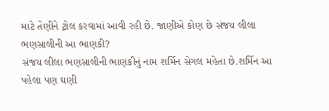માટે તેણીને ટ્રોલ કરવામાં આવી રહી છે. જાણીએ કોણ છે સંજય લીલા ભણસાલીની આ ભાણકી?
સંજય લીલા ભણસાલીની ભાણકીનું નામ શર્મિન સેગલ મહેતા છે.શર્મિન આ પહેલા પણ ઘણી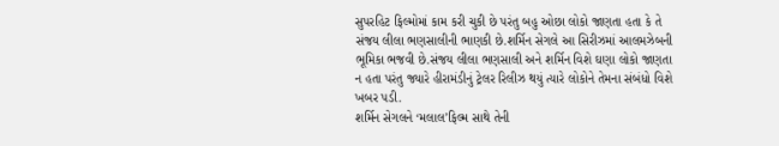સુપરહિટ ફિલ્મોમાં કામ કરી ચુકી છે પરંતુ બહુ ઓછા લોકો જાણતા હતા કે તે સંજય લીલા ભણસાલીની ભાણકી છે.શર્મિન સેગલે આ સિરીઝમાં આલમઝેબની ભૂમિકા ભજવી છે.સંજય લીલા ભણસાલી અને શર્મિન વિશે ઘણા લોકો જાણતા ન હતા પરંતુ જ્યારે હીરામંડીનું ટ્રેલર રિલીઝ થયું ત્યારે લોકોને તેમના સંબંધો વિશે ખબર પડી.
શર્મિન સેગલને ‘મલાલ’ફિલ્મ સાથે તેની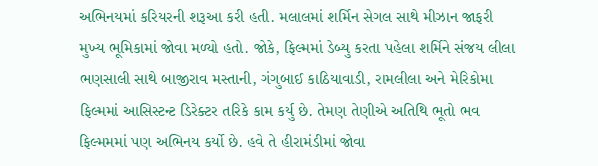અભિનયમાં કરિયરની શરૂઆ કરી હતી. મલાલમાં શર્મિન સેગલ સાથે મીઝાન જાફરી મુખ્ય ભૂમિકામાં જોવા મળ્યો હતો. જોકે, ફિલ્મમાં ડેબ્યુ કરતા પહેલા શર્મિને સંજય લીલા ભણસાલી સાથે બાજીરાવ મસ્તાની, ગંગુબાઈ કાઠિયાવાડી, રામલીલા અને મેરિકોમા ફિલ્મમાં આસિસ્ટન્ટ ડિરેક્ટર તરિકે કામ કર્યુ છે. તેમણ તેણીએ અતિથિ ભૂતો ભવ ફિલ્મમમાં પણ અભિનય કર્યો છે. હવે તે હીરામંડીમાં જોવા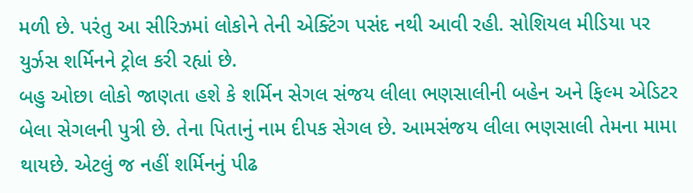મળી છે. પરંતુ આ સીરિઝમાં લોકોને તેની એક્ટિંગ પસંદ નથી આવી રહી. સોશિયલ મીડિયા પર યુર્ઝસ શર્મિનને ટ્રોલ કરી રહ્યાં છે.
બહુ ઓછા લોકો જાણતા હશે કે શર્મિન સેગલ સંજય લીલા ભણસાલીની બહેન અને ફિલ્મ એડિટર બેલા સેગલની પુત્રી છે. તેના પિતાનું નામ દીપક સેગલ છે. આમસંજય લીલા ભણસાલી તેમના મામા થાયછે. એટલું જ નહીં શર્મિનનું પીઢ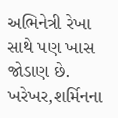અભિનેત્રી રેખા સાથે પણ ખાસ જોડાણ છે. ખરેખર,શર્મિનના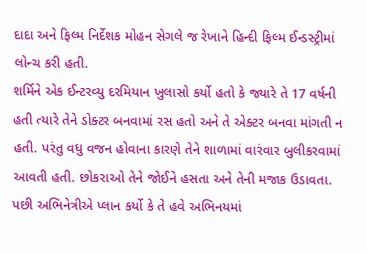દાદા અને ફિલ્મ નિર્દેશક મોહન સેગલે જ રેખાને હિન્દી ફિલ્મ ઈન્ડસ્ટ્રીમાં લોન્ચ કરી હતી.
શર્મિને એક ઈન્ટરવ્યુ દરમિયાન ખુલાસો કર્યો હતો કે જ્યારે તે 17 વર્ષની હતી ત્યારે તેને ડોક્ટર બનવામાં રસ હતો અને તે એક્ટર બનવા માંગતી ન હતી. પરંતુ વધુ વજન હોવાના કારણે તેને શાળામાં વારંવાર બુલીકરવામાં આવતી હતી. છોકરાઓ તેને જોઈને હસતા અને તેની મજાક ઉડાવતા. પછી અભિનેત્રીએ પ્લાન કર્યો કે તે હવે અભિનયમાં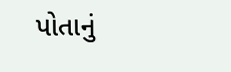પોતાનું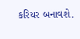કરિયર બનાવશે.